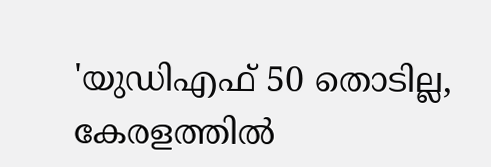'യുഡിഎഫ് 50 തൊടില്ല, കേരളത്തില്‍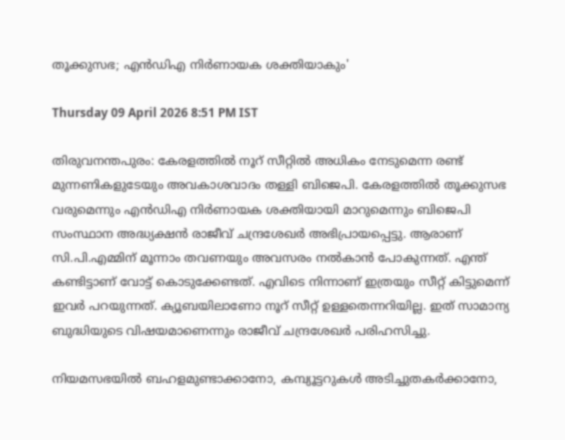തൂക്കുസഭ; എന്‍ഡിഎ നിര്‍ണായക ശക്തിയാകും'

Thursday 09 April 2026 8:51 PM IST

തിരുവനന്തപുരം: കേരളത്തില്‍ നൂറ് സീറ്റില്‍ അധികം നേടുമെന്ന രണ്ട് മുന്നണികളുടേയും അവകാശവാദം തള്ളി ബിജെപി. കേരളത്തില്‍ തൂക്കുസഭ വരുമെന്നും എന്‍ഡിഎ നിര്‍ണായക ശക്തിയായി മാറുമെന്നും ബിജെപി സംസ്ഥാന അദ്ധ്യക്ഷന്‍ രാജീവ് ചന്ദ്രശേഖര്‍ അഭിപ്രായപ്പെട്ടു. ആരാണ് സി.പി.എമ്മിന് മൂന്നാം തവണയും അവസരം നല്‍കാന്‍ പോകുന്നത്. എന്ത് കണ്ടിട്ടാണ് വോട്ട് കൊടുക്കേണ്ടത്. എവിടെ നിന്നാണ് ഇത്രയും സീറ്റ് കിട്ടുമെന്ന് ഇവര്‍ പറയുന്നത്. ക്യൂബയിലാണോ നൂറ് സീറ്റ് ഉള്ളതെന്നറിയില്ല. ഇത് സാമാന്യ ബുദ്ധിയുടെ വിഷയമാണെന്നും രാജീവ് ചന്ദ്രശേഖര്‍ പരിഹസിച്ചു.

നിയമസഭയില്‍ ബഹളമുണ്ടാക്കാനോ, കമ്പ്യൂട്ടറുകള്‍ അടിച്ചുതകര്‍ക്കാനോ,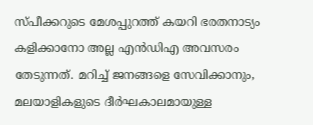സ്പീക്കറുടെ മേശപ്പുറത്ത് കയറി ഭരതനാട്യം കളിക്കാനോ അല്ല എന്‍ഡിഎ അവസരം തേടുന്നത്. മറിച്ച് ജനങ്ങളെ സേവിക്കാനും, മലയാളികളുടെ ദീര്‍ഘകാലമായുള്ള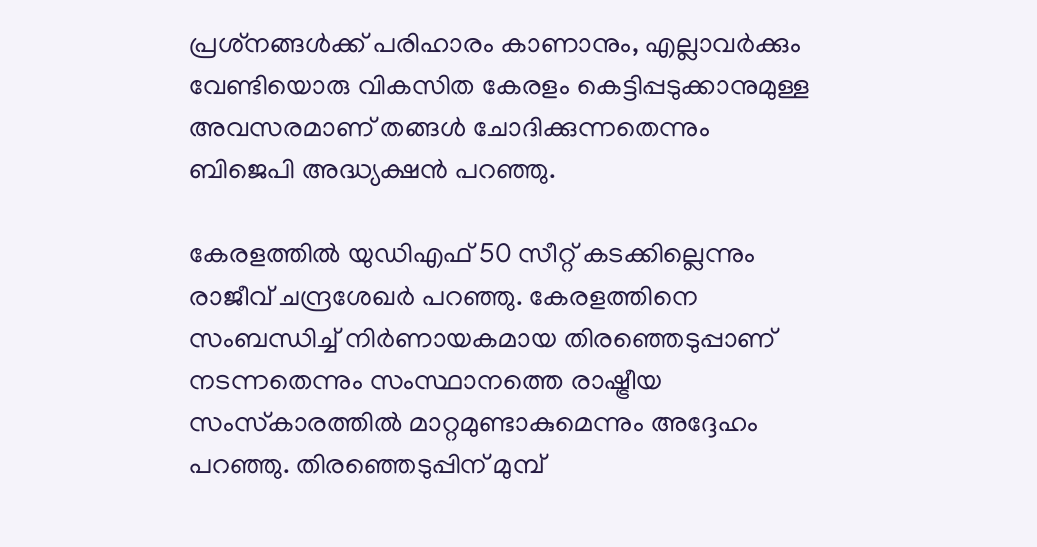പ്രശ്‌നങ്ങള്‍ക്ക് പരിഹാരം കാണാനും, എല്ലാവര്‍ക്കും വേണ്ടിയൊരു വികസിത കേരളം കെട്ടിപ്പടുക്കാനുമുള്ള അവസരമാണ് തങ്ങള്‍ ചോദിക്കുന്നതെന്നും ബിജെപി അദ്ധ്യക്ഷന്‍ പറഞ്ഞു.

കേരളത്തില്‍ യുഡിഎഫ് 50 സീറ്റ് കടക്കില്ലെന്നും രാജീവ് ചന്ദ്രശേഖര്‍ പറഞ്ഞു. കേരളത്തിനെ സംബന്ധിച്ച് നിര്‍ണായകമായ തിരഞ്ഞെടുപ്പാണ് നടന്നതെന്നും സംസ്ഥാനത്തെ രാഷ്ട്രീയ സംസ്‌കാരത്തില്‍ മാറ്റമുണ്ടാകുമെന്നും അദ്ദേഹം പറഞ്ഞു. തിരഞ്ഞെടുപ്പിന് മുമ്പ്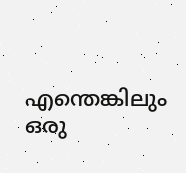എന്തെങ്കിലും ഒരു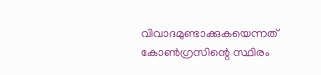വിവാദമുണ്ടാക്കുകയെന്നത് കോണ്‍ഗ്രസിന്റെ സ്ഥിരം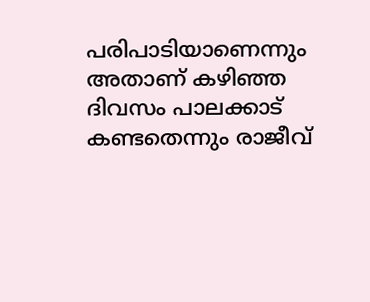പരിപാടിയാണെന്നും അതാണ് കഴിഞ്ഞ ദിവസം പാലക്കാട് കണ്ടതെന്നും രാജീവ്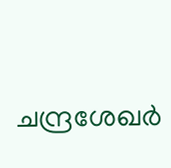ചന്ദ്രശേഖര്‍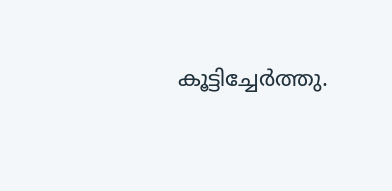കൂട്ടിച്ചേര്‍ത്തു.